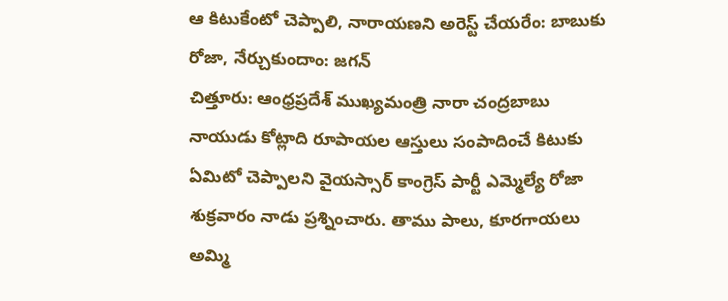ఆ కిటుకేంటో చెప్పాలి, నారాయణని అరెస్ట్ చేయరేం: బాబుకు రోజా, నేర్చుకుందాం: జగన్
చిత్తూరు: ఆంధ్రప్రదేశ్ ముఖ్యమంత్రి నారా చంద్రబాబు నాయుడు కోట్లాది రూపాయల ఆస్తులు సంపాదించే కిటుకు ఏమిటో చెప్పాలని వైయస్సార్ కాంగ్రెస్ పార్టీ ఎమ్మెల్యే రోజా శుక్రవారం నాడు ప్రశ్నించారు. తాము పాలు, కూరగాయలు అమ్మి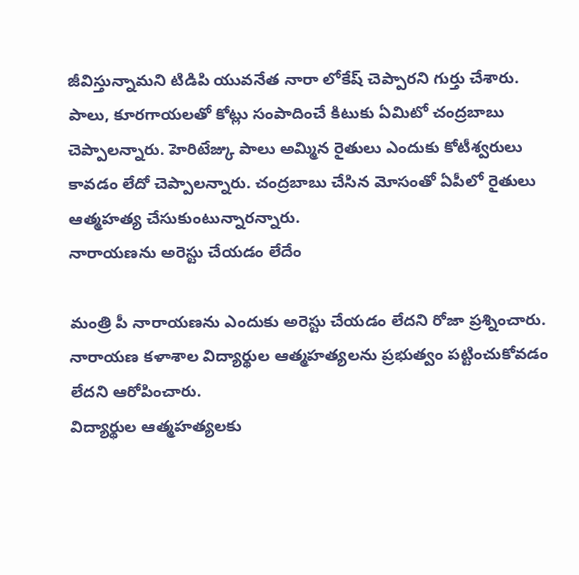జీవిస్తున్నామని టిడిపి యువనేత నారా లోకేష్ చెప్పారని గుర్తు చేశారు.
పాలు, కూరగాయలతో కోట్లు సంపాదించే కిటుకు ఏమిటో చంద్రబాబు చెప్పాలన్నారు. హెరిటేజ్కు పాలు అమ్మిన రైతులు ఎందుకు కోటీశ్వరులు కావడం లేదో చెప్పాలన్నారు. చంద్రబాబు చేసిన మోసంతో ఏపీలో రైతులు ఆత్మహత్య చేసుకుంటున్నారన్నారు.
నారాయణను అరెస్టు చేయడం లేదేం

మంత్రి పీ నారాయణను ఎందుకు అరెస్టు చేయడం లేదని రోజా ప్రశ్నించారు. నారాయణ కళాశాల విద్యార్థుల ఆత్మహత్యలను ప్రభుత్వం పట్టించుకోవడం లేదని ఆరోపించారు.
విద్యార్థుల ఆత్మహత్యలకు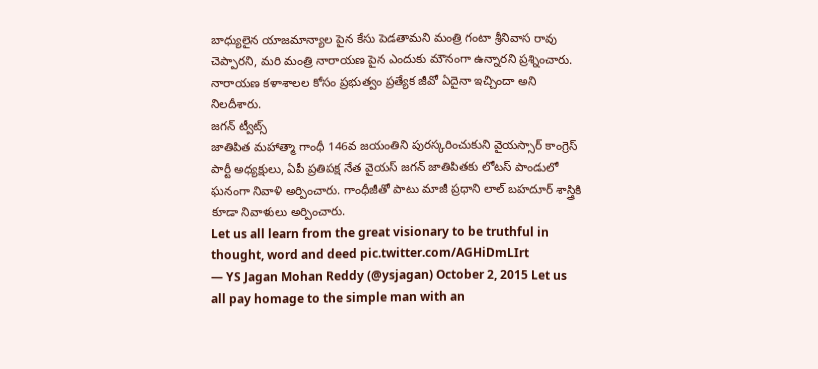బాధ్యులైన యాజమాన్యాల పైన కేసు పెడతామని మంత్రి గంటా శ్రీనివాస రావు చెప్పారని, మరి మంత్రి నారాయణ పైన ఎందుకు మౌనంగా ఉన్నారని ప్రశ్నించారు. నారాయణ కళాశాలల కోసం ప్రభుత్వం ప్రత్యేక జీవో ఏదైనా ఇచ్చిందా అని నిలదీశారు.
జగన్ ట్వీట్స్
జాతిపిత మహాత్మా గాంధీ 146వ జయంతిని పురస్కరించుకుని వైయస్సార్ కాంగ్రెస్ పార్టీ అధ్యక్షులు, ఏపీ ప్రతిపక్ష నేత వైయస్ జగన్ జాతిపితకు లోటస్ పాండులో ఘనంగా నివాళి అర్పించారు. గాంధీజీతో పాటు మాజీ ప్రధాని లాల్ బహదూర్ శాస్త్రికి కూడా నివాళులు అర్పించారు.
Let us all learn from the great visionary to be truthful in thought, word and deed pic.twitter.com/AGHiDmLIrt
— YS Jagan Mohan Reddy (@ysjagan) October 2, 2015 Let us all pay homage to the simple man with an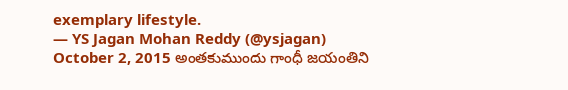exemplary lifestyle.
— YS Jagan Mohan Reddy (@ysjagan) October 2, 2015 అంతకుముందు గాంధీ జయంతిని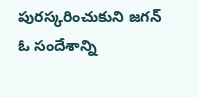పురస్కరించుకుని జగన్ ఓ సందేశాన్ని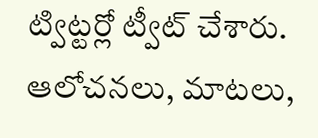ట్విట్టర్లో ట్వీట్ చేశారు. ఆలోచనలు, మాటలు,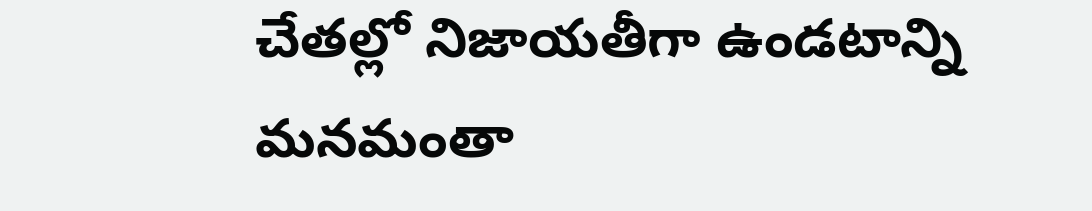చేతల్లో నిజాయతీగా ఉండటాన్ని మనమంతా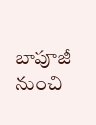బాపూజీ నుంచి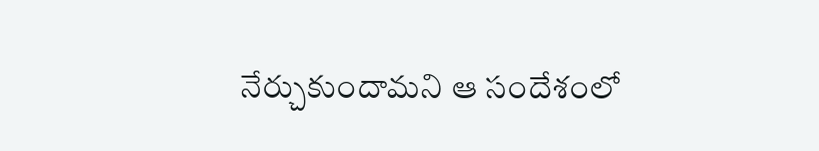నేర్చుకుందామని ఆ సందేశంలో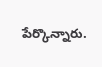పేర్కొన్నారు.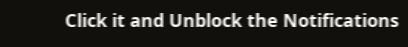Click it and Unblock the Notifications